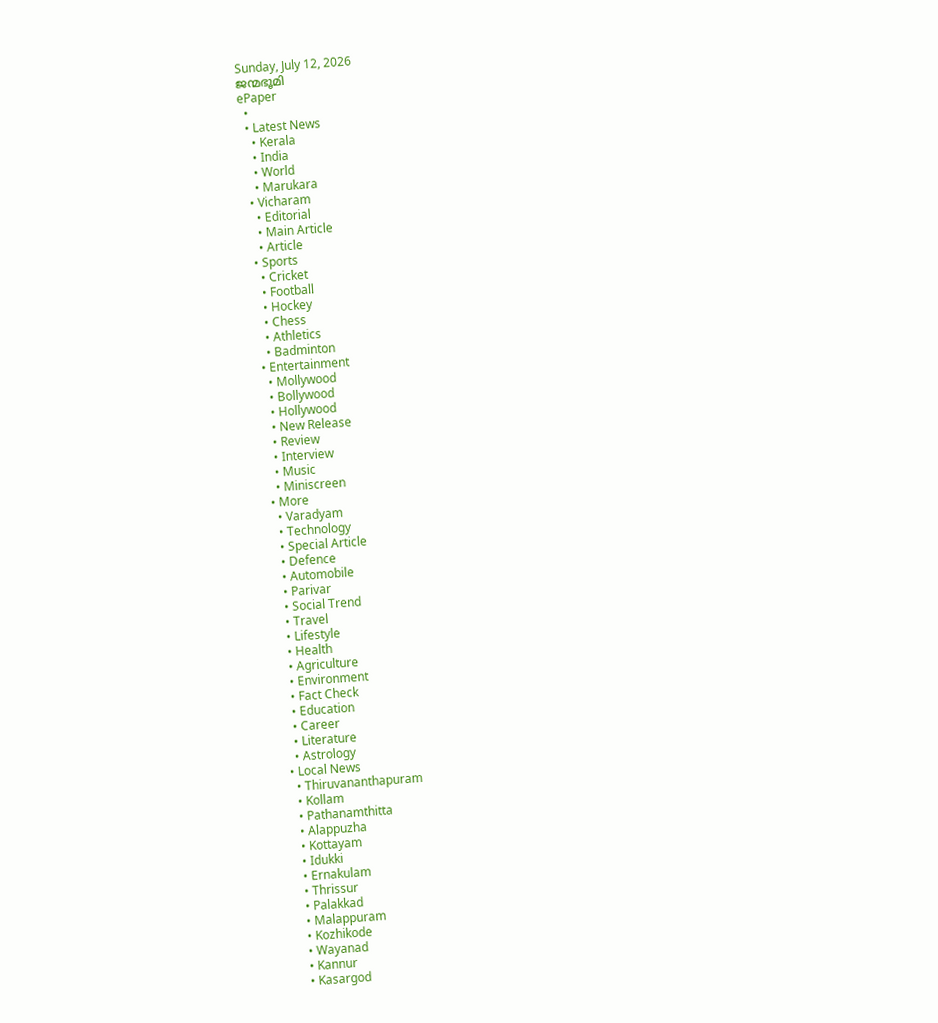Sunday, July 12, 2026
ജന്മഭൂമി
ePaper
  •
  • Latest News
    • Kerala
    • India
    • World
    • Marukara
  • Vicharam
    • Editorial
    • Main Article
    • Article
  • Sports
    • Cricket
    • Football
    • Hockey
    • Chess
    • Athletics
    • Badminton
  • Entertainment
    • Mollywood
    • Bollywood
    • Hollywood
    • New Release
    • Review
    • Interview
    • Music
    • Miniscreen
  • More
    • Varadyam
    • Technology
    • Special Article
    • Defence
    • Automobile
    • Parivar
    • Social Trend
    • Travel
    • Lifestyle
    • Health
    • Agriculture
    • Environment
    • Fact Check
    • Education
    • Career
    • Literature
    • Astrology
  • Local News
    • Thiruvananthapuram
    • Kollam
    • Pathanamthitta
    • Alappuzha
    • Kottayam
    • Idukki
    • Ernakulam
    • Thrissur
    • Palakkad
    • Malappuram
    • Kozhikode
    • Wayanad
    • Kannur
    • Kasargod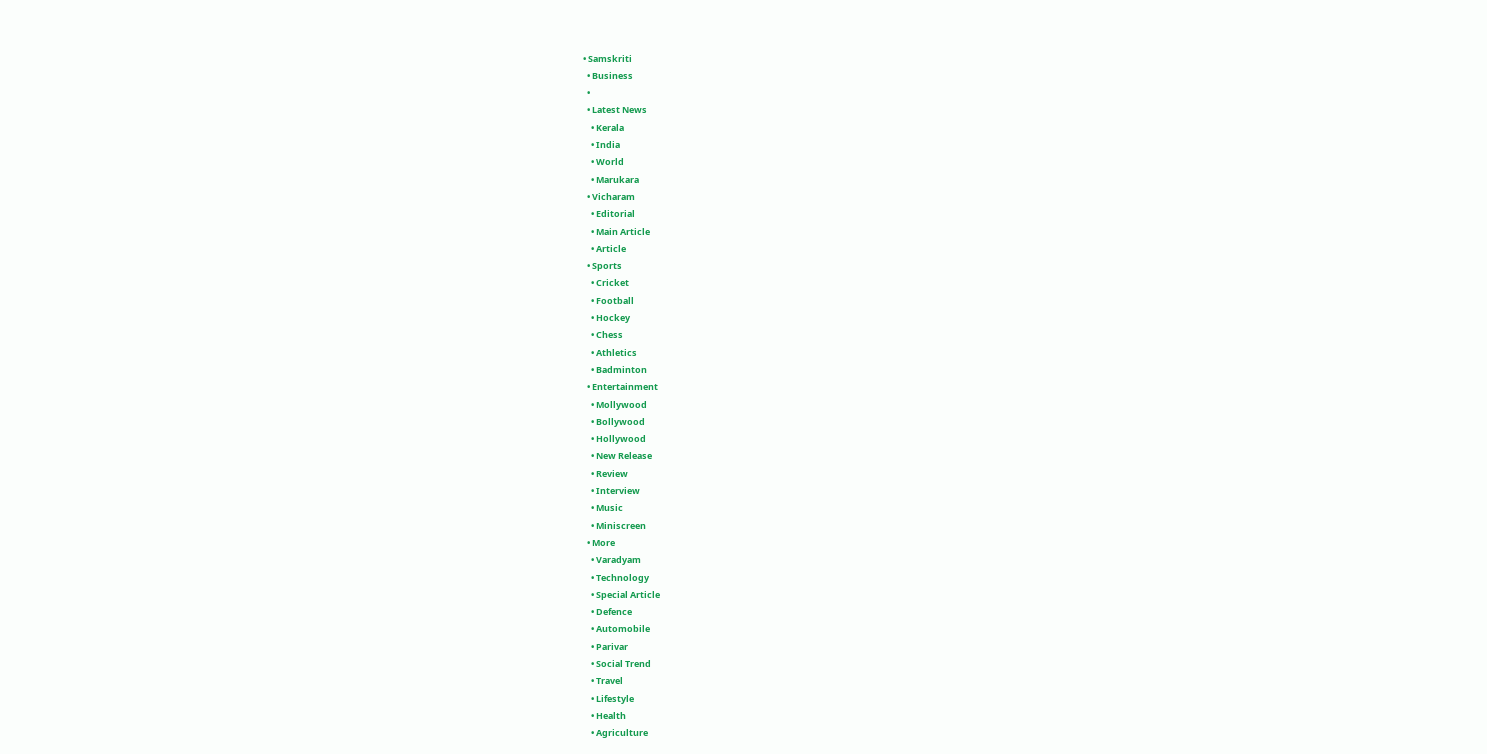• Samskriti
  • Business
  •
  • Latest News
    • Kerala
    • India
    • World
    • Marukara
  • Vicharam
    • Editorial
    • Main Article
    • Article
  • Sports
    • Cricket
    • Football
    • Hockey
    • Chess
    • Athletics
    • Badminton
  • Entertainment
    • Mollywood
    • Bollywood
    • Hollywood
    • New Release
    • Review
    • Interview
    • Music
    • Miniscreen
  • More
    • Varadyam
    • Technology
    • Special Article
    • Defence
    • Automobile
    • Parivar
    • Social Trend
    • Travel
    • Lifestyle
    • Health
    • Agriculture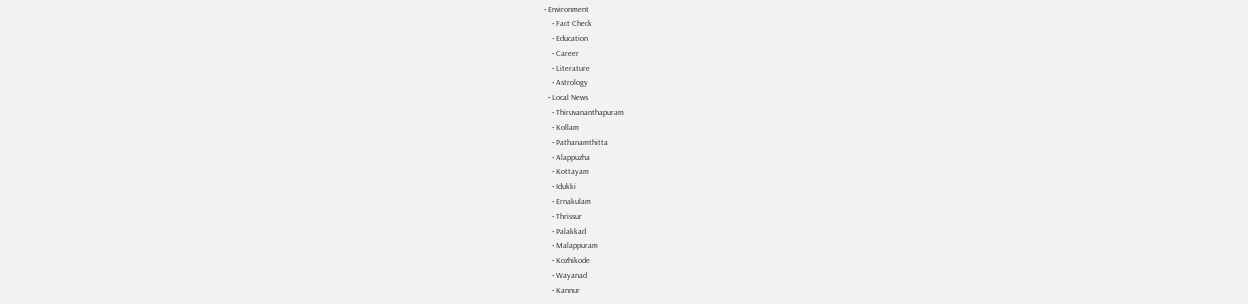• Environment
    • Fact Check
    • Education
    • Career
    • Literature
    • Astrology
  • Local News
    • Thiruvananthapuram
    • Kollam
    • Pathanamthitta
    • Alappuzha
    • Kottayam
    • Idukki
    • Ernakulam
    • Thrissur
    • Palakkad
    • Malappuram
    • Kozhikode
    • Wayanad
    • Kannur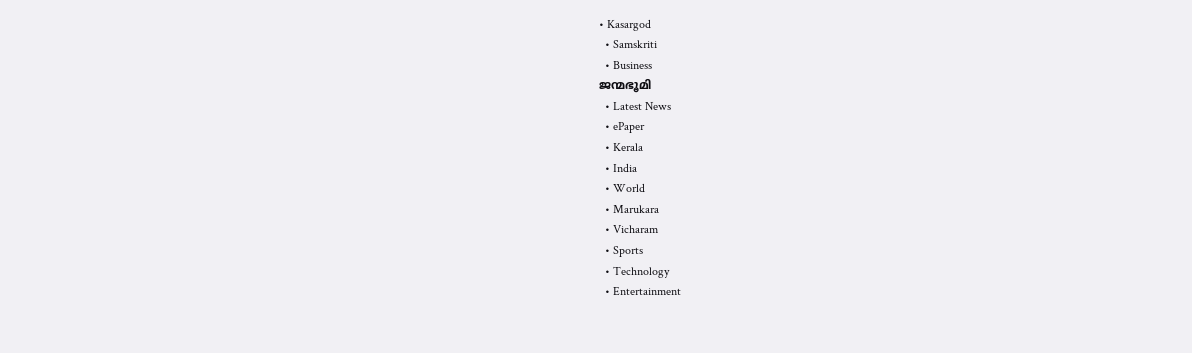• Kasargod
  • Samskriti
  • Business
ജന്മഭൂമി
  • Latest News
  • ePaper
  • Kerala
  • India
  • World
  • Marukara
  • Vicharam
  • Sports
  • Technology
  • Entertainment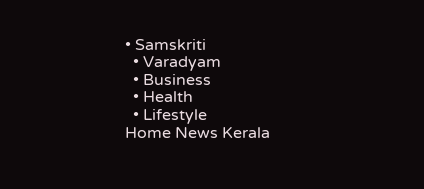• Samskriti
  • Varadyam
  • Business
  • Health
  • Lifestyle
Home News Kerala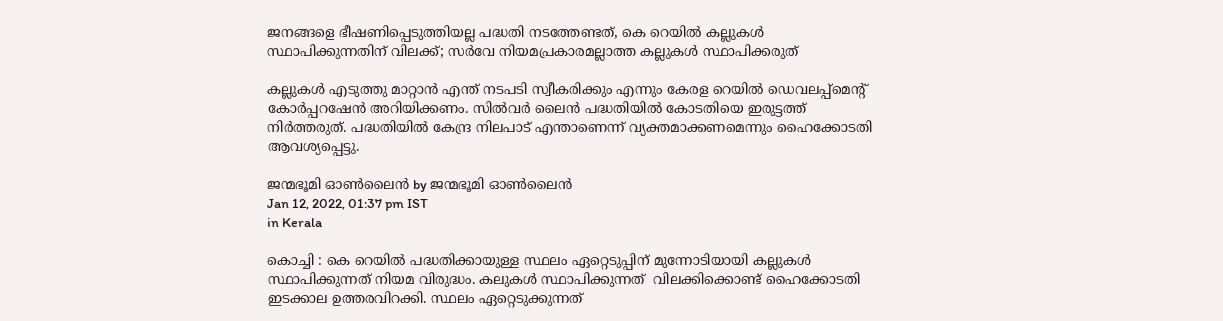ജനങ്ങളെ ഭീഷണിപ്പെടുത്തിയല്ല പദ്ധതി നടത്തേണ്ടത്, കെ റെയില്‍ കല്ലുകള്‍ സ്ഥാപിക്കുന്നതിന് വിലക്ക്; സര്‍വേ നിയമപ്രകാരമല്ലാത്ത കല്ലുകള്‍ സ്ഥാപിക്കരുത്

കല്ലുകള്‍ എടുത്തു മാറ്റാന്‍ എന്ത് നടപടി സ്വീകരിക്കും എന്നും കേരള റെയില്‍ ഡെവലപ്പ്‌മെന്റ് കോര്‍പ്പറഷേന്‍ അറിയിക്കണം. സില്‍വര്‍ ലൈന്‍ പദ്ധതിയില്‍ കോടതിയെ ഇരുട്ടത്ത് നിര്‍ത്തരുത്. പദ്ധതിയില്‍ കേന്ദ്ര നിലപാട് എന്താണെന്ന് വ്യക്തമാക്കണമെന്നും ഹൈക്കോടതി ആവശ്യപ്പെട്ടു.

ജന്മഭൂമി ഓണ്‍ലൈന്‍ by ജന്മഭൂമി ഓണ്‍ലൈന്‍
Jan 12, 2022, 01:37 pm IST
in Kerala

കൊച്ചി : കെ റെയില്‍ പദ്ധതിക്കായുള്ള സ്ഥലം ഏറ്റെടുപ്പിന് മുന്നോടിയായി കല്ലുകള്‍ സ്ഥാപിക്കുന്നത് നിയമ വിരുദ്ധം. കലുകള്‍ സ്ഥാപിക്കുന്നത്  വിലക്കിക്കൊണ്ട് ഹൈക്കോടതി ഇടക്കാല ഉത്തരവിറക്കി. സ്ഥലം ഏറ്റെടുക്കുന്നത്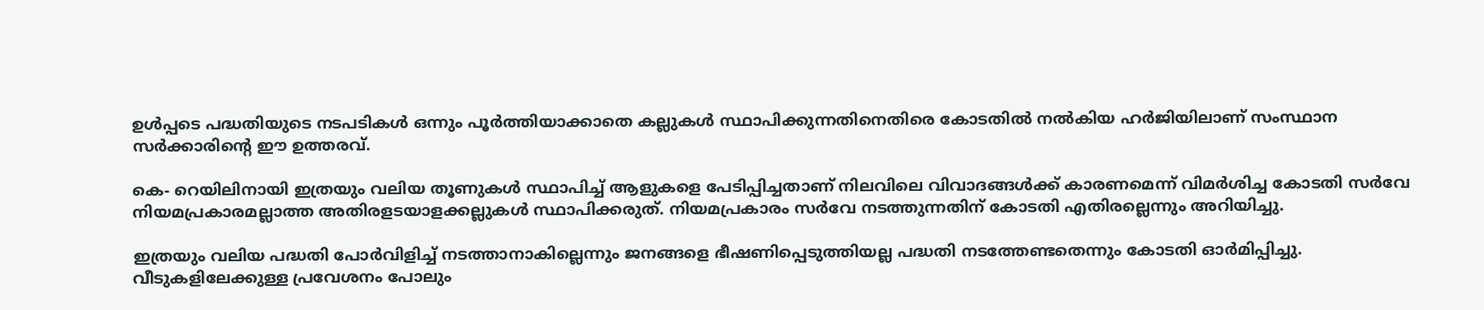ഉള്‍പ്പടെ പദ്ധതിയുടെ നടപടികള്‍ ഒന്നും പൂര്‍ത്തിയാക്കാതെ കല്ലുകള്‍ സ്ഥാപിക്കുന്നതിനെതിരെ കോടതില്‍ നല്‍കിയ ഹര്‍ജിയിലാണ് സംസ്ഥാന സര്‍ക്കാരിന്റെ ഈ ഉത്തരവ്.

കെ- റെയിലിനായി ഇത്രയും വലിയ തൂണുകള്‍ സ്ഥാപിച്ച് ആളുകളെ പേടിപ്പിച്ചതാണ് നിലവിലെ വിവാദങ്ങള്‍ക്ക് കാരണമെന്ന് വിമര്‍ശിച്ച കോടതി സര്‍വേ നിയമപ്രകാരമല്ലാത്ത അതിരളടയാളക്കല്ലുകള്‍ സ്ഥാപിക്കരുത്. നിയമപ്രകാരം സര്‍വേ നടത്തുന്നതിന് കോടതി എതിരല്ലെന്നും അറിയിച്ചു.

ഇത്രയും വലിയ പദ്ധതി പോര്‍വിളിച്ച് നടത്താനാകില്ലെന്നും ജനങ്ങളെ ഭീഷണിപ്പെടുത്തിയല്ല പദ്ധതി നടത്തേണ്ടതെന്നും കോടതി ഓര്‍മിപ്പിച്ചു. വീടുകളിലേക്കുള്ള പ്രവേശനം പോലും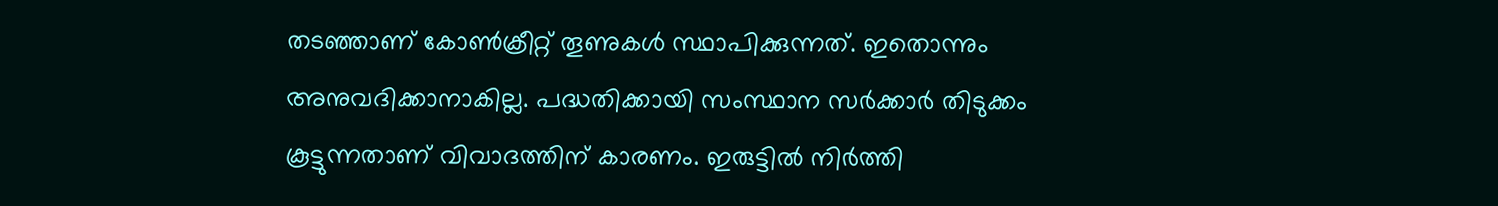തടഞ്ഞാണ് കോണ്‍ക്രീറ്റ് തൂണുകള്‍ സ്ഥാപിക്കുന്നത്. ഇതൊന്നും അനുവദിക്കാനാകില്ല. പദ്ധതിക്കായി സംസ്ഥാന സര്‍ക്കാര്‍ തിടുക്കം കൂട്ടുന്നതാണ് വിവാദത്തിന് കാരണം. ഇരുട്ടില്‍ നിര്‍ത്തി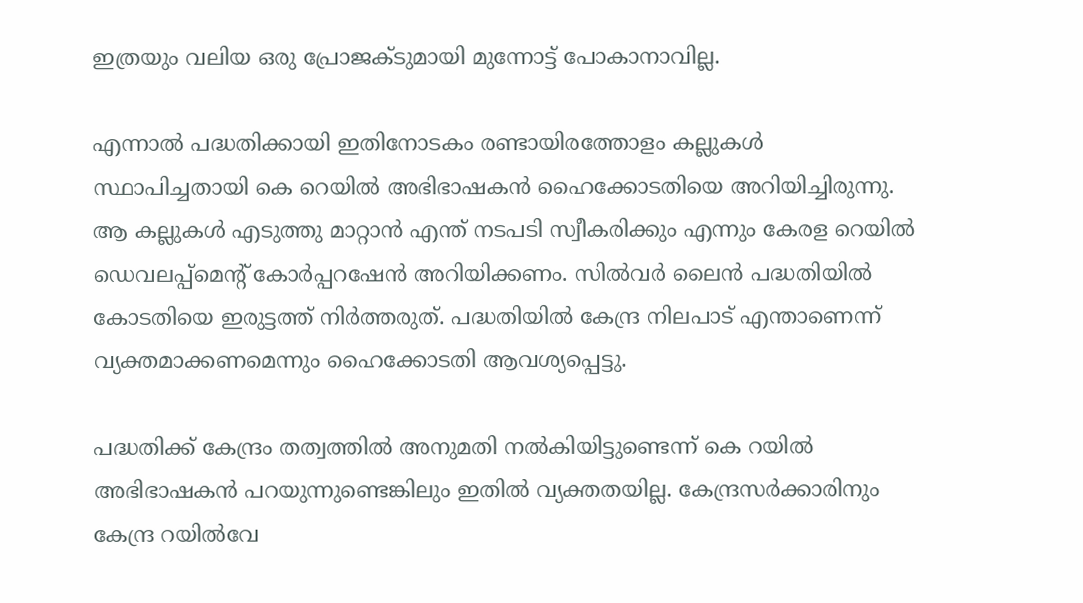ഇത്രയും വലിയ ഒരു പ്രോജക്ടുമായി മുന്നോട്ട് പോകാനാവില്ല.

എന്നാല്‍ പദ്ധതിക്കായി ഇതിനോടകം രണ്ടായിരത്തോളം കല്ലുകള്‍ സ്ഥാപിച്ചതായി കെ റെയില്‍ അഭിഭാഷകന്‍ ഹൈക്കോടതിയെ അറിയിച്ചിരുന്നു. ആ കല്ലുകള്‍ എടുത്തു മാറ്റാന്‍ എന്ത് നടപടി സ്വീകരിക്കും എന്നും കേരള റെയില്‍ ഡെവലപ്പ്‌മെന്റ് കോര്‍പ്പറഷേന്‍ അറിയിക്കണം. സില്‍വര്‍ ലൈന്‍ പദ്ധതിയില്‍ കോടതിയെ ഇരുട്ടത്ത് നിര്‍ത്തരുത്. പദ്ധതിയില്‍ കേന്ദ്ര നിലപാട് എന്താണെന്ന് വ്യക്തമാക്കണമെന്നും ഹൈക്കോടതി ആവശ്യപ്പെട്ടു.

പദ്ധതിക്ക് കേന്ദ്രം തത്വത്തില്‍ അനുമതി നല്‍കിയിട്ടുണ്ടെന്ന് കെ റയില്‍ അഭിഭാഷകന്‍ പറയുന്നുണ്ടെങ്കിലും ഇതില്‍ വ്യക്തതയില്ല. കേന്ദ്രസര്‍ക്കാരിനും കേന്ദ്ര റയില്‍വേ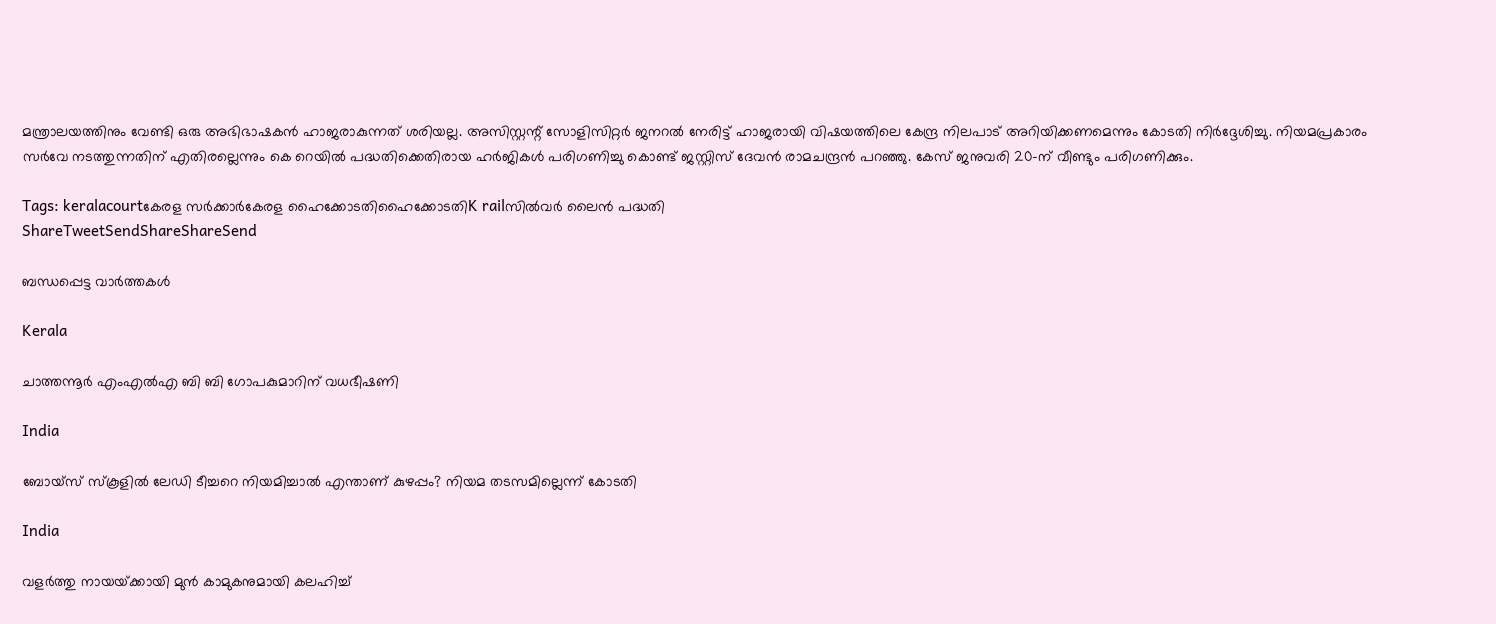മന്ത്രാലയത്തിനും വേണ്ടി ഒരു അഭിഭാഷകന്‍ ഹാജരാകുന്നത് ശരിയല്ല. അസിസ്റ്റന്റ് സോളിസിറ്റര്‍ ജനറല്‍ നേരിട്ട് ഹാജരായി വിഷയത്തിലെ കേന്ദ്ര നിലപാട് അറിയിക്കണമെന്നും കോടതി നിര്‍ദ്ദേശിച്ചു. നിയമപ്രകാരം സര്‍വേ നടത്തുന്നതിന് എതിരല്ലെന്നും കെ റെയില്‍ പദ്ധതിക്കെതിരായ ഹര്‍ജികള്‍ പരിഗണിച്ചു കൊണ്ട് ജസ്റ്റിസ് ദേവന്‍ രാമചന്ദ്രന്‍ പറഞ്ഞു. കേസ് ജനുവരി 20-ന് വീണ്ടും പരിഗണിക്കും.

Tags: keralacourtകേരള സര്‍ക്കാര്‍കേരള ഹൈക്കോടതിഹൈക്കോടതിK railസില്‍വര്‍ ലൈന്‍ പദ്ധതി
ShareTweetSendShareShareSend

ബന്ധപ്പെട്ട വാര്‍ത്തകള്‍

Kerala

ചാത്തന്നൂര്‍ എംഎല്‍എ ബി ബി ഗോപകുമാറിന് വധഭീഷണി

India

ബോയ്‌സ് സ്‌കൂളില്‍ ലേഡി ടീച്ചറെ നിയമിച്ചാല്‍ എന്താണ് കുഴപ്പം? നിയമ തടസമില്ലെന്ന് കോടതി

India

വളര്‍ത്തു നായയ്‌ക്കായി മുന്‍ കാമുകനുമായി കലഹിച്ച്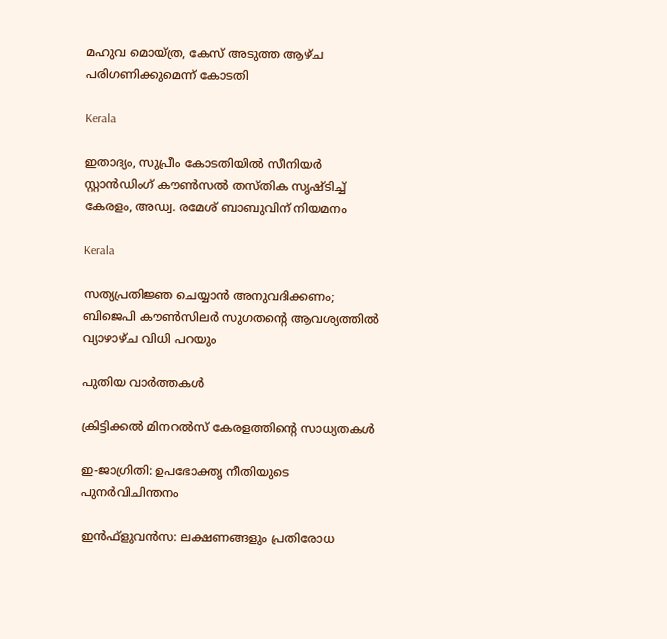മഹുവ മൊയ്ത്ര, കേസ് അടുത്ത ആഴ്ച പരിഗണിക്കുമെന്ന് കോടതി

Kerala

ഇതാദ്യം, സുപ്രീം കോടതിയില്‍ സീനിയര്‍ സ്റ്റാന്‍ഡിംഗ് കൗണ്‍സല്‍ തസ്തിക സൃഷ്ടിച്ച് കേരളം, അഡ്വ. രമേശ് ബാബുവിന് നിയമനം

Kerala

സത്യപ്രതിജ്ഞ ചെയ്യാന്‍ അനുവദിക്കണം; ബിജെപി കൗണ്‍സിലര്‍ സുഗതന്റെ ആവശ്യത്തില്‍ വ്യാഴാഴ്ച വിധി പറയും

പുതിയ വാര്‍ത്തകള്‍

ക്രിട്ടിക്കല്‍ മിനറല്‍സ് കേരളത്തിന്റെ സാധ്യതകള്‍

ഇ-ജാഗ്രിതി: ഉപഭോക്തൃ നീതിയുടെ പുനര്‍വിചിന്തനം

ഇന്‍ഫ്‌ളുവന്‍സ: ലക്ഷണങ്ങളും പ്രതിരോധ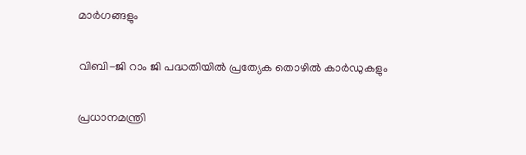മാര്‍ഗങ്ങളും

വിബി-ജി റാം ജി പദ്ധതിയില്‍ പ്രത്യേക തൊഴില്‍ കാര്‍ഡുകളും

പ്രധാനമന്ത്രി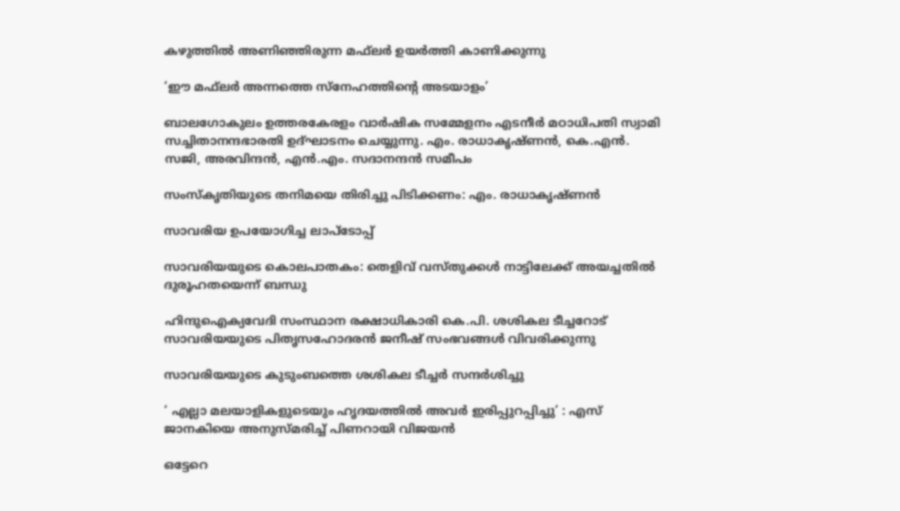കഴുത്തില്‍ അണിഞ്ഞിരുന്ന മഫ്‌ലര്‍ ഉയര്‍ത്തി കാണിക്കുന്നു

‘ഈ മഫ്‌ലര്‍ അന്നത്തെ സ്‌നേഹത്തിന്റെ അടയാളം’

ബാലഗോകുലം ഉത്തരകേരളം വാര്‍ഷിക സമ്മേളനം എടനീര്‍ മഠാധിപതി സ്വാമി സച്ചിതാനന്ദഭാരതി ഉദ്ഘാടനം ചെയ്യുന്നു. എം. രാധാകൃഷ്ണന്‍, കെ.എന്‍. സജി, അരവിന്ദന്‍, എന്‍.എം. സദാനന്ദന്‍ സമീപം

സംസ്‌കൃതിയുടെ തനിമയെ തിരിച്ചു പിടിക്കണം: എം. രാധാകൃഷ്ണന്‍

സാവരിയ ഉപയോഗിച്ച ലാപ്ടോപ്പ്

സാവരിയയുടെ കൊലപാതകം: തെളിവ് വസ്തുക്കള്‍ നാട്ടിലേക്ക് അയച്ചതില്‍ ദുരൂഹതയെന്ന് ബന്ധു

ഹിന്ദുഐക്യവേദി സംസ്ഥാന രക്ഷാധികാരി കെ.പി. ശശികല ടീച്ചറോട് സാവരിയയുടെ പിതൃസഹോദരന്‍ ജനീഷ് സംഭവങ്ങള്‍ വിവരിക്കുന്നു

സാവരിയയുടെ കുടുംബത്തെ ശശികല ടീച്ചര്‍ സന്ദര്‍ശിച്ചു

‘ എല്ലാ മലയാളികളുടെയും ഹൃദയത്തില്‍ അവര്‍ ഇരിപ്പുറപ്പിച്ചു’ : എസ് ജാനകിയെ അനുസ്മരിച്ച് പിണറായി വിജയൻ

ഒട്ടേറെ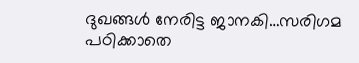ദുഖങ്ങള്‍ നേരിട്ട ജാനകി…സരിഗമ പഠിക്കാതെ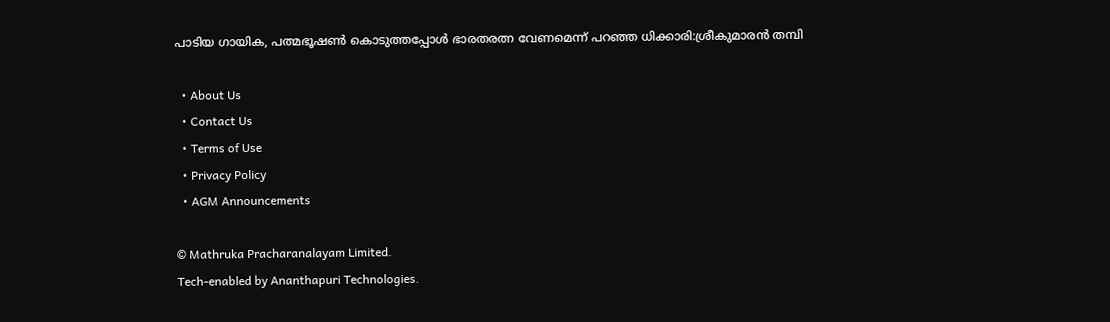പാടിയ ഗായിക, പത്മഭൂഷണ്‍ കൊടുത്തപ്പോള്‍ ഭാരതരത്ന വേണമെന്ന് പറഞ്ഞ ധിക്കാരി:ശ്രീകുമാരന്‍ തമ്പി

  • About Us
  • Contact Us
  • Terms of Use
  • Privacy Policy
  • AGM Announcements

© Mathruka Pracharanalayam Limited.
Tech-enabled by Ananthapuri Technologies.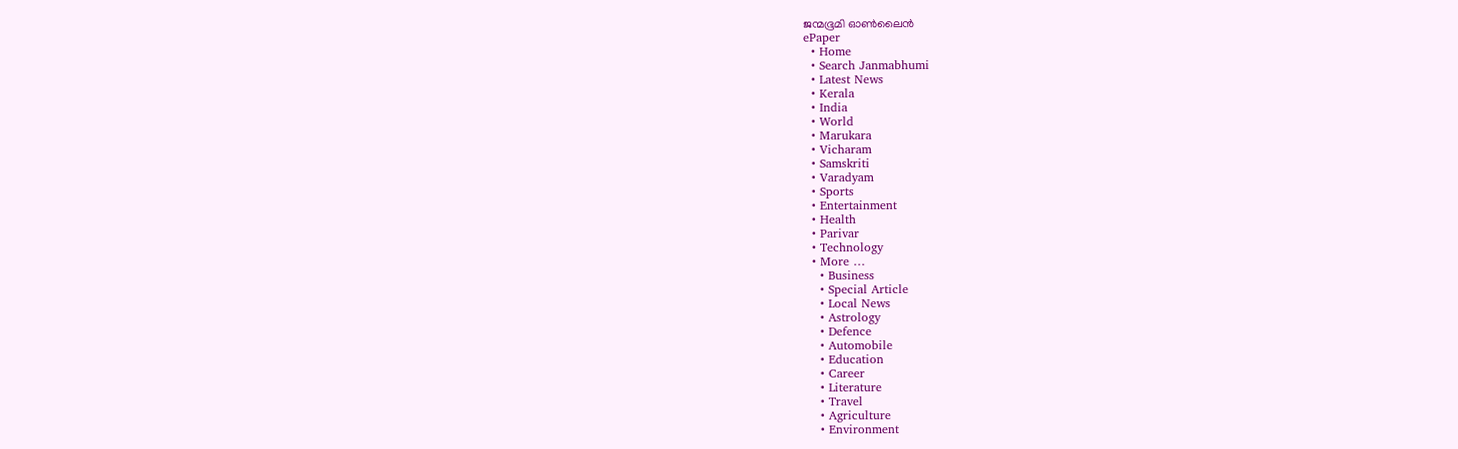ജന്മഭൂമി ഓണ്‍ലൈന്‍
ePaper
  • Home
  • Search Janmabhumi
  • Latest News
  • Kerala
  • India
  • World
  • Marukara
  • Vicharam
  • Samskriti
  • Varadyam
  • Sports
  • Entertainment
  • Health
  • Parivar
  • Technology
  • More …
    • Business
    • Special Article
    • Local News
    • Astrology
    • Defence
    • Automobile
    • Education
    • Career
    • Literature
    • Travel
    • Agriculture
    • Environment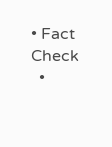• Fact Check
  •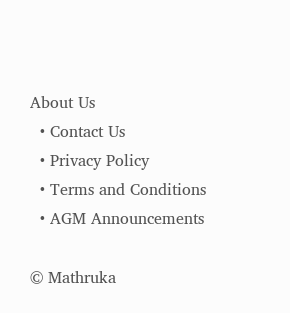About Us
  • Contact Us
  • Privacy Policy
  • Terms and Conditions
  • AGM Announcements

© Mathruka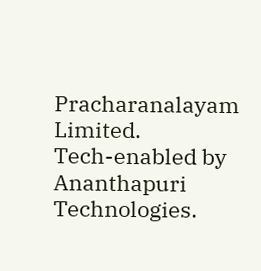Pracharanalayam Limited.
Tech-enabled by Ananthapuri Technologies.